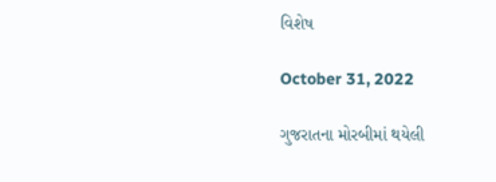વિશેષ

October 31, 2022

ગુજરાતના મોરબીમાં થયેલી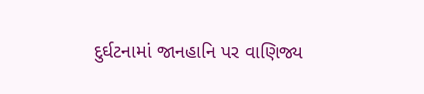દુર્ઘટનામાં જાનહાનિ પર વાણિજ્ય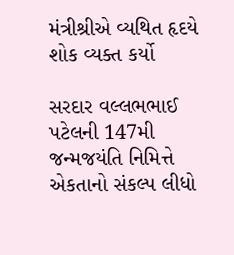મંત્રીશ્રીએ વ્યથિત હૃદયે શોક વ્યક્ત કર્યો

સરદાર વલ્લભભાઈ પટેલની 147મી જન્મજયંતિ નિમિત્તે એકતાનો સંકલ્પ લીધો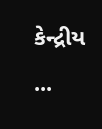કેન્દ્રીય ...